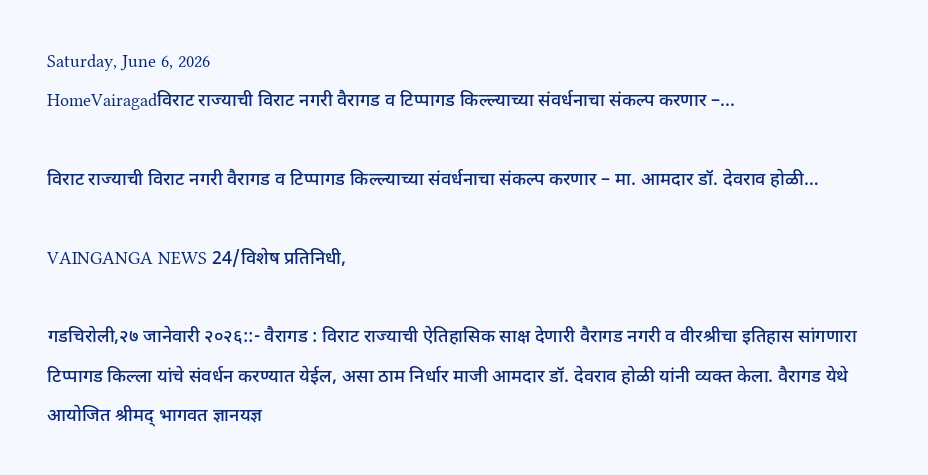Saturday, June 6, 2026
HomeVairagadविराट राज्याची विराट नगरी वैरागड व टिप्पागड किल्ल्याच्या संवर्धनाचा संकल्प करणार –...

विराट राज्याची विराट नगरी वैरागड व टिप्पागड किल्ल्याच्या संवर्धनाचा संकल्प करणार – मा. आमदार डॉ. देवराव होळी…

VAINGANGA NEWS 24/विशेष प्रतिनिधी,

गडचिरोली,२७ जानेवारी २०२६::- वैरागड : विराट राज्याची ऐतिहासिक साक्ष देणारी वैरागड नगरी व वीरश्रीचा इतिहास सांगणारा टिप्पागड किल्ला यांचे संवर्धन करण्यात येईल, असा ठाम निर्धार माजी आमदार डॉ. देवराव होळी यांनी व्यक्त केला. वैरागड येथे आयोजित श्रीमद् भागवत ज्ञानयज्ञ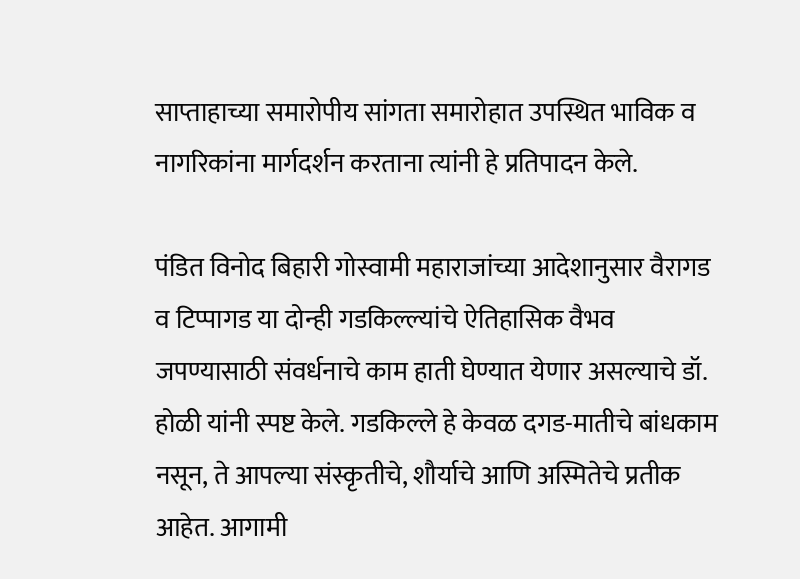साप्ताहाच्या समारोपीय सांगता समारोहात उपस्थित भाविक व नागरिकांना मार्गदर्शन करताना त्यांनी हे प्रतिपादन केले.

पंडित विनोद बिहारी गोस्वामी महाराजांच्या आदेशानुसार वैरागड व टिप्पागड या दोन्ही गडकिल्ल्यांचे ऐतिहासिक वैभव जपण्यासाठी संवर्धनाचे काम हाती घेण्यात येणार असल्याचे डॉ. होळी यांनी स्पष्ट केले. गडकिल्ले हे केवळ दगड-मातीचे बांधकाम नसून, ते आपल्या संस्कृतीचे, शौर्याचे आणि अस्मितेचे प्रतीक आहेत. आगामी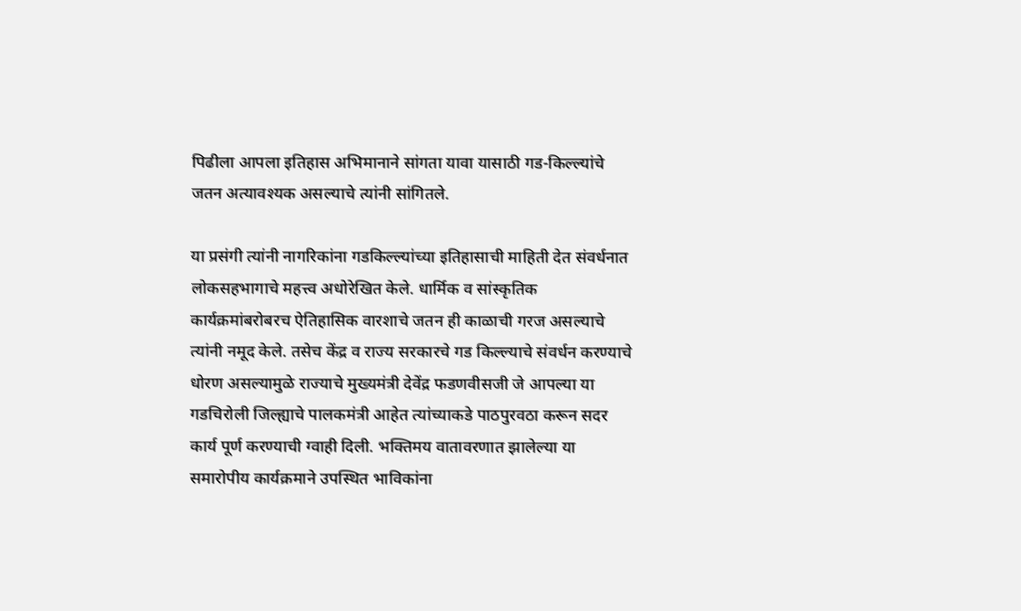पिढीला आपला इतिहास अभिमानाने सांगता यावा यासाठी गड-किल्ल्यांचे जतन अत्यावश्यक असल्याचे त्यांनी सांगितले.

या प्रसंगी त्यांनी नागरिकांना गडकिल्ल्यांच्या इतिहासाची माहिती देत संवर्धनात लोकसहभागाचे महत्त्व अधोरेखित केले. धार्मिक व सांस्कृतिक कार्यक्रमांबरोबरच ऐतिहासिक वारशाचे जतन ही काळाची गरज असल्याचे त्यांनी नमूद केले. तसेच केंद्र व राज्य सरकारचे गड किल्ल्याचे संवर्धन करण्याचे धोरण असल्यामुळे राज्याचे मुख्यमंत्री देवेंद्र फडणवीसजी जे आपल्या या गडचिरोली जिल्ह्याचे पालकमंत्री आहेत त्यांच्याकडे पाठपुरवठा करून सदर कार्य पूर्ण करण्याची ग्वाही दिली. भक्तिमय वातावरणात झालेल्या या समारोपीय कार्यक्रमाने उपस्थित भाविकांना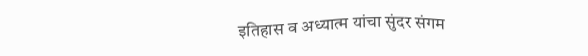इतिहास व अध्यात्म यांचा सुंदर संगम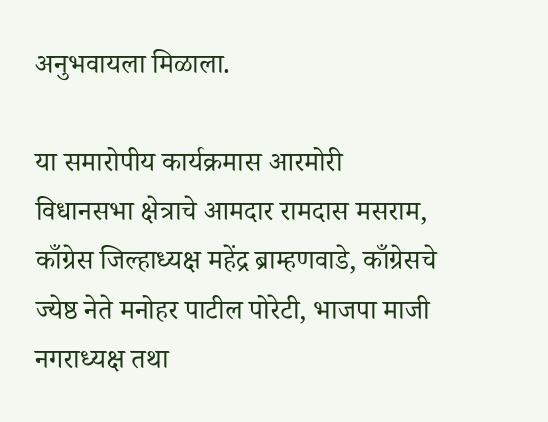अनुभवायला मिळाला.

या समारोपीय कार्यक्रमास आरमोरी विधानसभा क्षेत्राचे आमदार रामदास मसराम, काँग्रेस जिल्हाध्यक्ष महेंद्र ब्राम्हणवाडे, काँग्रेसचे ज्येष्ठ नेते मनोहर पाटील पोरेटी, भाजपा माजी नगराध्यक्ष तथा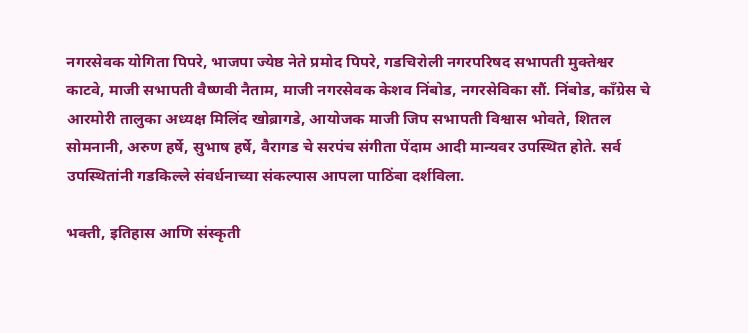नगरसेवक योगिता पिपरे, भाजपा ज्येष्ठ नेते प्रमोद पिपरे, गडचिरोली नगरपरिषद सभापती मुक्तेश्वर काटवे, माजी सभापती वैष्णवी नैताम, माजी नगरसेवक केशव निंबोड, नगरसेविका सौं. निंबोड, काँग्रेस चे आरमोरी तालुका अध्यक्ष मिलिंद खोब्रागडे, आयोजक माजी जिप सभापती विश्वास भोवते, शितल सोमनानी, अरुण हर्षे, सुभाष हर्षे, वैरागड चे सरपंच संगीता पेंदाम आदी मान्यवर उपस्थित होते. सर्व उपस्थितांनी गडकिल्ले संवर्धनाच्या संकल्पास आपला पाठिंबा दर्शविला.

भक्ती, इतिहास आणि संस्कृती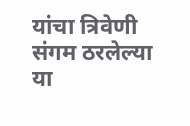यांचा त्रिवेणी संगम ठरलेल्या या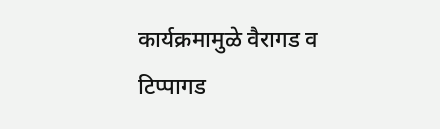कार्यक्रमामुळे वैरागड व टिप्पागड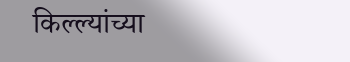किल्ल्यांच्या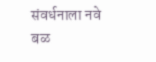संवर्धनाला नवे बळ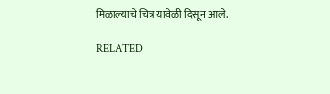मिळाल्याचे चित्र यावेळी दिसून आले.

RELATED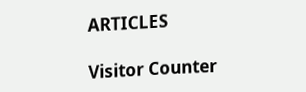ARTICLES

Visitor Counter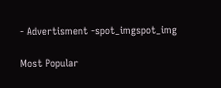- Advertisment -spot_imgspot_img

Most Popular